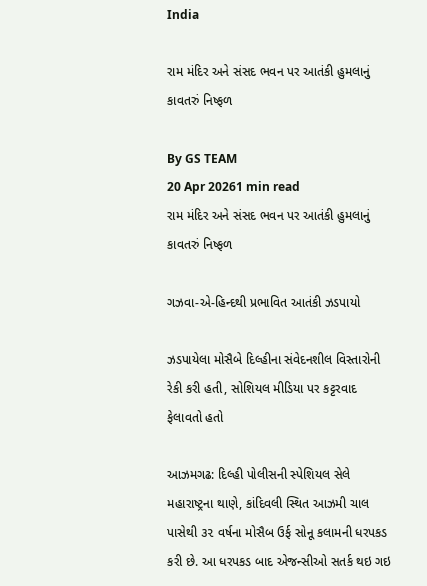India

રામ મંદિર અને સંસદ ભવન પર આતંકી હુમલાનું કાવતરું નિષ્ફળ

By GS TEAM
20 Apr 20261 min read
રામ મંદિર અને સંસદ ભવન પર આતંકી હુમલાનું કાવતરું નિષ્ફળ

ગઝવા-એ-હિન્દથી પ્રભાવિત આતંકી ઝડપાયો

ઝડપાયેલા મોસૈબે દિલ્હીના સંવેદનશીલ વિસ્તારોની રેકી કરી હતી, સોશિયલ મીડિયા પર કટ્ટરવાદ ફેલાવતો હતો

આઝમગઢ: દિલ્હી પોલીસની સ્પેશિયલ સેલે મહારાષ્ટ્રના થાણે, કાંદિવલી સ્થિત આઝમી ચાલ પાસેથી ૩૨ વર્ષના મોસૈબ ઉર્ફ સોનૂ કલામની ધરપકડ કરી છે. આ ધરપકડ બાદ એજન્સીઓ સતર્ક થઇ ગઇ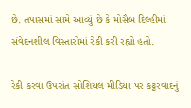છે. તપાસમાં સામે આવ્યું છે કે મોસૈબ દિલ્હીમાં સંવેદનશીલ વિસ્તારોમાં રેકી કરી રહ્યો હતો.

રેકી કરવા ઉપરાંત સોશિયલ મીડિયા પર કટ્ટરવાદનું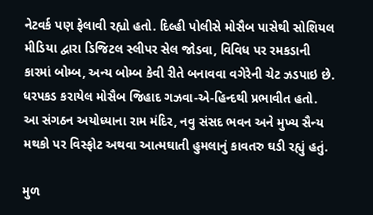નેટવર્ક પણ ફેલાવી રહ્યો હતો. દિલ્હી પોલીસે મોસૈબ પાસેથી સોશિયલ મીડિયા દ્વારા ડિજિટલ સ્લીપર સેલ જોડવા, વિવિધ પર રમકડાની કારમાં બોમ્બ, અન્ય બોમ્બ કેવી રીતે બનાવવા વગેરેની ચેટ ઝડપાઇ છે. ધરપકડ કરાયેલ મોસૈબ જિહાદ ગઝવા-એ-હિન્દથી પ્રભાવીત હતો. આ સંગઠન અયોધ્યાના રામ મંદિર, નવુ સંસદ ભવન અને મુખ્ય સૈન્ય મથકો પર વિસ્ફોટ અથવા આત્મઘાતી હુમલાનું કાવતરુ ઘડી રહ્યું હતું.

મુળ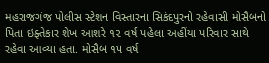મહરાજગંજ પોલીસ સ્ટેશન વિસ્તારના સિકંદપુરનો રહેવાસી મોસૈબનો પિતા ઇફ્તેકાર શેખ આશરે ૧૨ વર્ષ પહેલા અહીંયા પરિવાર સાથે રહેવા આવ્યા હતા. મોસૈબ ૧૫ વર્ષ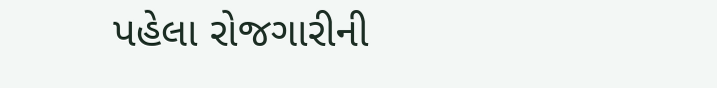પહેલા રોજગારીની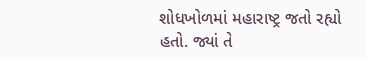શોધખોળમાં મહારાષ્ટ્ર જતો રહ્યો હતો. જ્યાં તે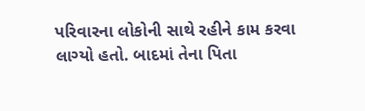પરિવારના લોકોની સાથે રહીને કામ કરવા લાગ્યો હતો. બાદમાં તેના પિતા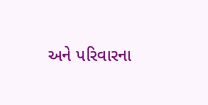અને પરિવારના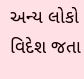અન્ય લોકો વિદેશ જતા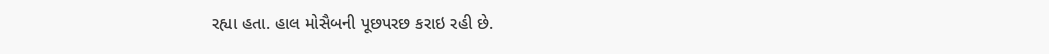રહ્યા હતા. હાલ મોસૈબની પૂછપરછ કરાઇ રહી છે.